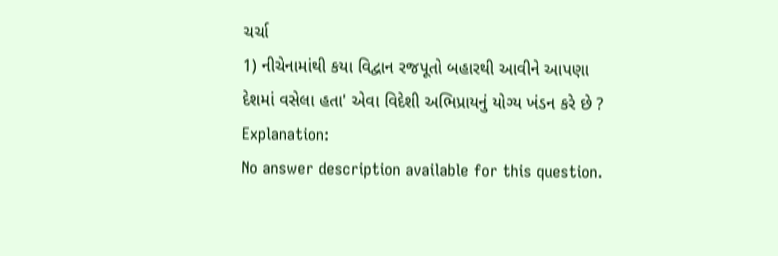ચર્ચા
1) નીચેનામાંથી કયા વિદ્વાન રજપૂતો બહારથી આવીને આપણા દેશમાં વસેલા હતા' એવા વિદેશી અભિપ્રાયનું યોગ્ય ખંડન કરે છે ?
Explanation:
No answer description available for this question.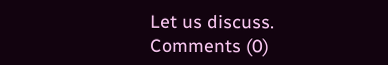Let us discuss.
Comments (0)